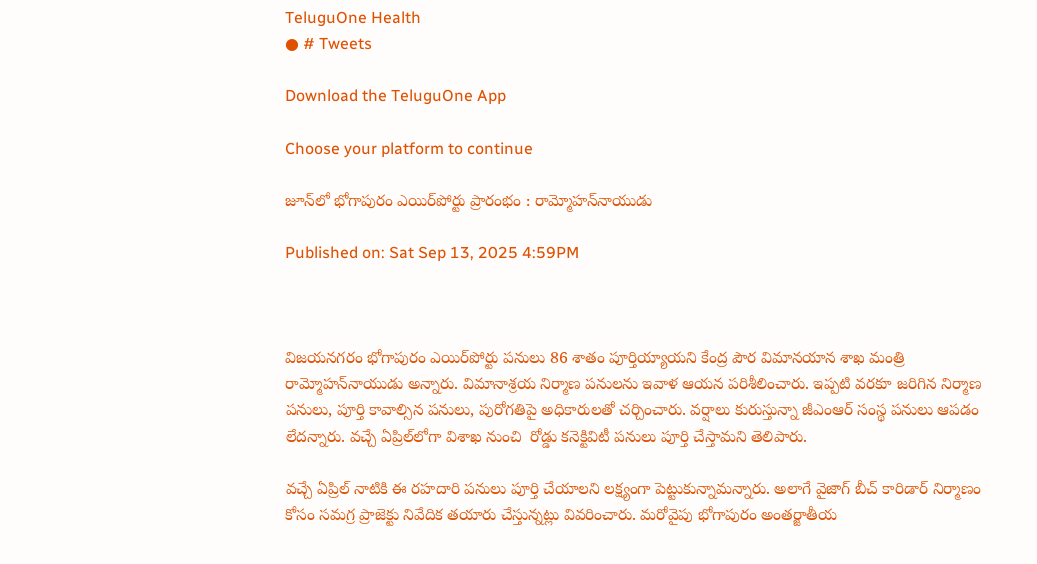TeluguOne Health
● # Tweets

Download the TeluguOne App

Choose your platform to continue

జూన్‌‌లో భోగాపురం ఎయిర్‌పోర్టు ప్రారంభం : రామ్మోహన్‌నాయుడు

Published on: Sat Sep 13, 2025 4:59PM



విజయనగరం భోగాపురం ఎయిర్‌పోర్టు పనులు 86 శాతం పూర్తియ్యాయని కేంద్ర పౌర విమానయాన శాఖ మంత్రి రామ్మోహన్‌నాయుడు అన్నారు. విమానాశ్రయ నిర్మాణ పనులను ఇవాళ ఆయన పరిశీలించారు. ఇప్పటి వరకూ జరిగిన నిర్మాణ పనులు, పూర్తి కావాల్సిన పనులు, పురోగతిపై అధికారులతో చర్చించారు. వర్షాలు కురుస్తున్నా జీఎం‌ఆర్ సంస్థ పనులు ఆపడం లేదన్నారు. వచ్చే ఏప్రిల్‌లోగా విశాఖ నుంచి  రోడ్డు కనెక్టివిటీ పనులు పూర్తి చేస్తామని తెలిపారు.

వచ్చే ఏప్రిల్ నాటికి ఈ రహదారి పనులు పూర్తి చేయాలని లక్ష్యంగా పెట్టుకున్నామన్నారు. అలాగే వైజాగ్ బీచ్‌ కారిడార్‌ నిర్మాణం కోసం సమగ్ర ప్రాజెక్టు నివేదిక తయారు చేస్తున్నట్లు వివరించారు. మరోవైపు భోగాపురం అంతర్జాతీయ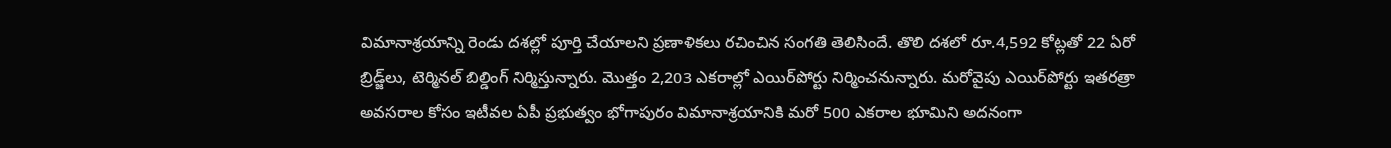విమానాశ్రయాన్ని రెండు దశల్లో పూర్తి చేయాలని ప్రణాళికలు రచించిన సంగతి తెలిసిందే. తొలి దశలో రూ.4,592 కోట్లతో 22 ఏరో బ్రిడ్జ్‌లు, టెర్మినల్‌ బిల్డింగ్‌ నిర్మిస్తున్నారు. మొత్తం 2,203 ఎకరాల్లో ఎయిర్‌పోర్టు నిర్మించనున్నారు. మరోవైపు ఎయిర్‌పోర్టు ఇతరత్రా అవసరాల కోసం ఇటీవల ఏపీ ప్రభుత్వం భోగాపురం విమానాశ్రయానికి మరో 500 ఎకరాల భూమిని అదనంగా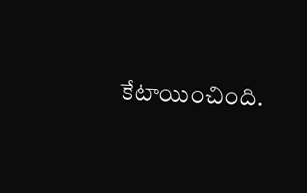కేటాయించింది.